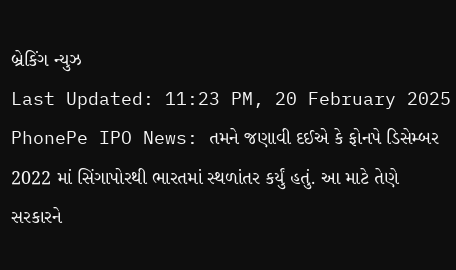બ્રેકિંગ ન્યુઝ
Last Updated: 11:23 PM, 20 February 2025
PhonePe IPO News: તમને જણાવી દઈએ કે ફોનપે ડિસેમ્બર 2022 માં સિંગાપોરથી ભારતમાં સ્થળાંતર કર્યું હતું. આ માટે તેણે સરકારને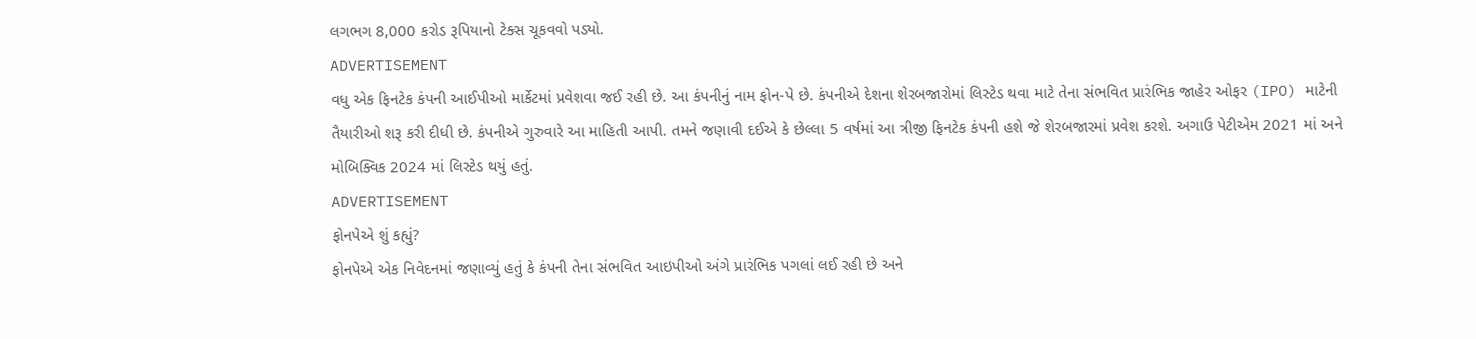લગભગ 8,000 કરોડ રૂપિયાનો ટેક્સ ચૂકવવો પડ્યો.
ADVERTISEMENT
વધુ એક ફિનટેક કંપની આઈપીઓ માર્કેટમાં પ્રવેશવા જઈ રહી છે. આ કંપનીનું નામ ફોન-પે છે. કંપનીએ દેશના શેરબજારોમાં લિસ્ટેડ થવા માટે તેના સંભવિત પ્રારંભિક જાહેર ઓફર (IPO) માટેની તૈયારીઓ શરૂ કરી દીધી છે. કંપનીએ ગુરુવારે આ માહિતી આપી. તમને જણાવી દઈએ કે છેલ્લા 5 વર્ષમાં આ ત્રીજી ફિનટેક કંપની હશે જે શેરબજારમાં પ્રવેશ કરશે. અગાઉ પેટીએમ 2021 માં અને મોબિક્વિક 2024 માં લિસ્ટેડ થયું હતું.
ADVERTISEMENT
ફોનપેએ શું કહ્યું?
ફોનપેએ એક નિવેદનમાં જણાવ્યું હતું કે કંપની તેના સંભવિત આઇપીઓ અંગે પ્રારંભિક પગલાં લઈ રહી છે અને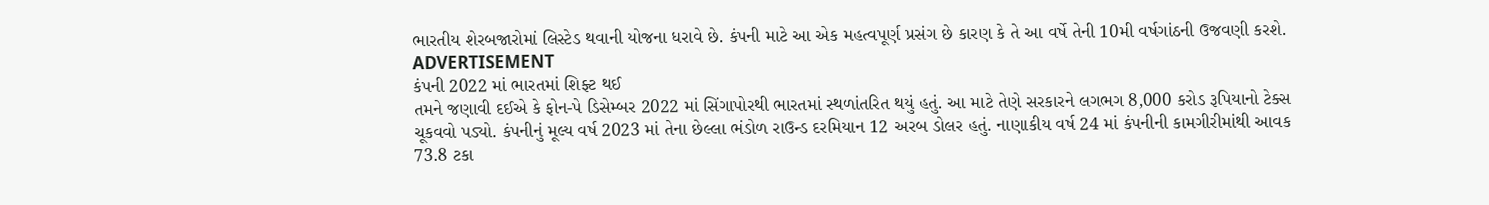ભારતીય શેરબજારોમાં લિસ્ટેડ થવાની યોજના ધરાવે છે. કંપની માટે આ એક મહત્વપૂર્ણ પ્રસંગ છે કારણ કે તે આ વર્ષે તેની 10મી વર્ષગાંઠની ઉજવણી કરશે.
ADVERTISEMENT
કંપની 2022 માં ભારતમાં શિફ્ટ થઈ
તમને જણાવી દઈએ કે ફોન-પે ડિસેમ્બર 2022 માં સિંગાપોરથી ભારતમાં સ્થળાંતરિત થયું હતું. આ માટે તેણે સરકારને લગભગ 8,000 કરોડ રૂપિયાનો ટેક્સ ચૂકવવો પડ્યો. કંપનીનું મૂલ્ય વર્ષ 2023 માં તેના છેલ્લા ભંડોળ રાઉન્ડ દરમિયાન 12 અરબ ડોલર હતું. નાણાકીય વર્ષ 24 માં કંપનીની કામગીરીમાંથી આવક 73.8 ટકા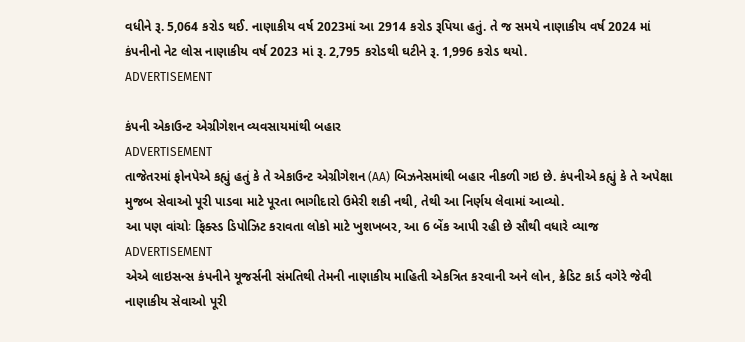વધીને રૂ. 5,064 કરોડ થઈ. નાણાકીય વર્ષ 2023માં આ 2914 કરોડ રૂપિયા હતું. તે જ સમયે નાણાકીય વર્ષ 2024 માં કંપનીનો નેટ લોસ નાણાકીય વર્ષ 2023 માં રૂ. 2,795 કરોડથી ઘટીને રૂ. 1,996 કરોડ થયો.
ADVERTISEMENT

કંપની એકાઉન્ટ એગ્રીગેશન વ્યવસાયમાંથી બહાર
ADVERTISEMENT
તાજેતરમાં ફોનપેએ કહ્યું હતું કે તે એકાઉન્ટ એગ્રીગેશન (AA) બિઝનેસમાંથી બહાર નીકળી ગઇ છે. કંપનીએ કહ્યું કે તે અપેક્ષા મુજબ સેવાઓ પૂરી પાડવા માટે પૂરતા ભાગીદારો ઉમેરી શકી નથી, તેથી આ નિર્ણય લેવામાં આવ્યો.
આ પણ વાંચોઃ ફિક્સ્ડ ડિપોઝિટ કરાવતા લોકો માટે ખુશખબર, આ 6 બેંક આપી રહી છે સૌથી વધારે વ્યાજ
ADVERTISEMENT
એએ લાઇસન્સ કંપનીને યૂજર્સની સંમતિથી તેમની નાણાકીય માહિતી એકત્રિત કરવાની અને લોન, ક્રેડિટ કાર્ડ વગેરે જેવી નાણાકીય સેવાઓ પૂરી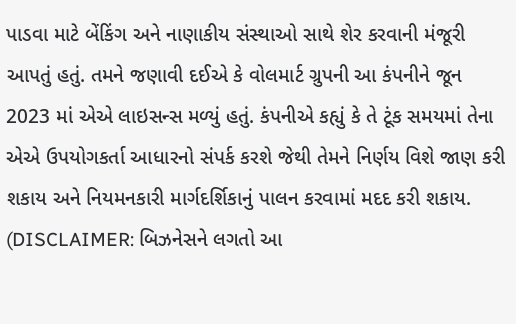પાડવા માટે બેંકિંગ અને નાણાકીય સંસ્થાઓ સાથે શેર કરવાની મંજૂરી આપતું હતું. તમને જણાવી દઈએ કે વોલમાર્ટ ગ્રુપની આ કંપનીને જૂન 2023 માં એએ લાઇસન્સ મળ્યું હતું. કંપનીએ કહ્યું કે તે ટૂંક સમયમાં તેના એએ ઉપયોગકર્તા આધારનો સંપર્ક કરશે જેથી તેમને નિર્ણય વિશે જાણ કરી શકાય અને નિયમનકારી માર્ગદર્શિકાનું પાલન કરવામાં મદદ કરી શકાય.
(DISCLAIMER: બિઝનેસને લગતો આ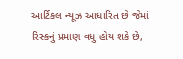આર્ટિકલ ન્યૂઝ આધારિત છે જેમાં રિસ્કનું પ્રમાણ વધુ હોય શકે છે,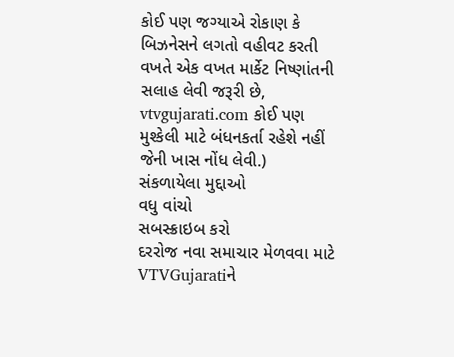કોઈ પણ જગ્યાએ રોકાણ કે બિઝનેસને લગતો વહીવટ કરતી વખતે એક વખત માર્કેટ નિષ્ણાંતની સલાહ લેવી જરૂરી છે, vtvgujarati.com કોઈ પણ મુશ્કેલી માટે બંધનકર્તા રહેશે નહીં જેની ખાસ નોંધ લેવી.)
સંકળાયેલા મુદ્દાઓ
વધુ વાંચો
સબસ્ક્રાઇબ કરો
દરરોજ નવા સમાચાર મેળવવા માટે VTVGujaratiને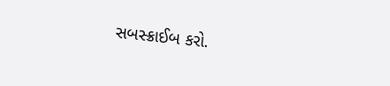સબસ્ક્રાઈબ કરો.